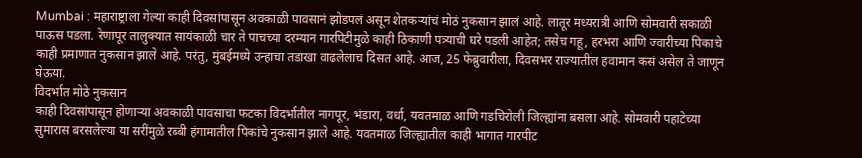Mumbai : महाराष्ट्राला गेल्या काही दिवसांपासून अवकाळी पावसानं झोडपलं असून शेतकऱ्यांचं मोठं नुकसान झालं आहे. लातूर मध्यरात्री आणि सोमवारी सकाळी पाऊस पडला. रेणापूर तालुक्यात सायंकाळी चार ते पाचच्या दरम्यान गारपिटीमुळे काही ठिकाणी पत्र्याची घरे पडली आहेत; तसेच गहू, हरभरा आणि ज्वारीच्या पिकाचे काही प्रमाणात नुकसान झाले आहे. परंतु, मुंबईमध्ये उन्हाचा तडाखा वाढलेलाच दिसत आहे. आज, 25 फेब्रुवारीला, दिवसभर राज्यातील हवामान कसं असेल ते जाणून घेऊया.
विदर्भात मोठे नुकसान
काही दिवसांपासून होणाऱ्या अवकाळी पावसाचा फटका विदर्भातील नागपूर, भंडारा, वर्धा, यवतमाळ आणि गडचिरोली जिल्ह्यांना बसला आहे. सोमवारी पहाटेच्या सुमारास बरसलेल्या या सरींमुळे रब्बी हंगामातील पिकांचे नुकसान झाले आहे. यवतमाळ जिल्ह्यातील काही भागात गारपीट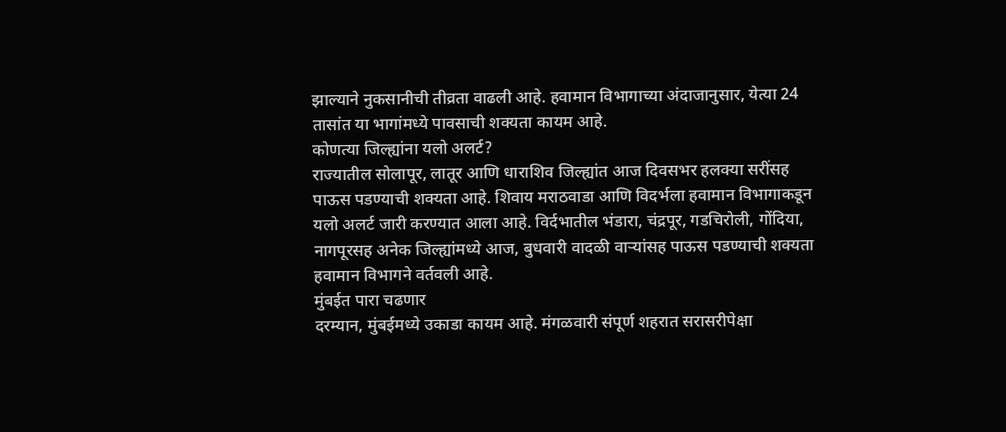झाल्याने नुकसानीची तीव्रता वाढली आहे. हवामान विभागाच्या अंदाजानुसार, येत्या 24 तासांत या भागांमध्ये पावसाची शक्यता कायम आहे.
कोणत्या जिल्ह्यांना यलो अलर्ट?
राज्यातील सोलापूर, लातूर आणि धाराशिव जिल्ह्यांत आज दिवसभर हलक्या सरींसह पाऊस पडण्याची शक्यता आहे. शिवाय मराठवाडा आणि विदर्भला हवामान विभागाकडून यलो अलर्ट जारी करण्यात आला आहे. विर्दभातील भंडारा, चंद्रपूर, गडचिरोली, गोंदिया, नागपूरसह अनेक जिल्ह्यांमध्ये आज, बुधवारी वादळी वाऱ्यांसह पाऊस पडण्याची शक्यता हवामान विभागने वर्तवली आहे.
मुंबईत पारा चढणार
दरम्यान, मुंबईमध्ये उकाडा कायम आहे. मंगळवारी संपूर्ण शहरात सरासरीपेक्षा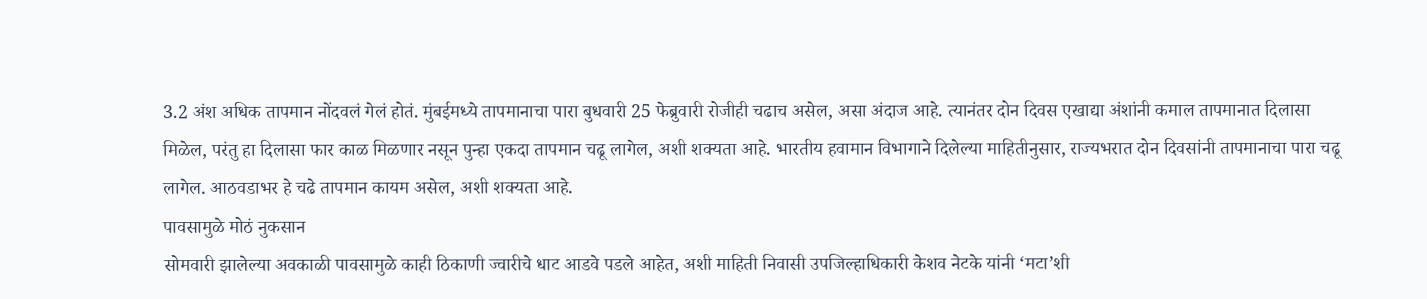3.2 अंश अधिक तापमान नोंदवलं गेलं होतं. मुंबईमध्ये तापमानाचा पारा बुधवारी 25 फेब्रुवारी रोजीही चढाच असेल, असा अंदाज आहे. त्यानंतर दोन दिवस एखाद्या अंशांनी कमाल तापमानात दिलासा मिळेल, परंतु हा दिलासा फार काळ मिळणार नसून पुन्हा एकदा तापमान चढू लागेल, अशी शक्यता आहे. भारतीय हवामान विभागाने दिलेल्या माहितीनुसार, राज्यभरात दोन दिवसांनी तापमानाचा पारा चढू लागेल. आठवडाभर हे चढे तापमान कायम असेल, अशी शक्यता आहे.
पावसामुळे मोठं नुकसान
सोमवारी झालेल्या अवकाळी पावसामुळे काही ठिकाणी ज्वारीचे धाट आडवे पडले आहेत, अशी माहिती निवासी उपजिल्हाधिकारी केशव नेटके यांनी ‘मटा’शी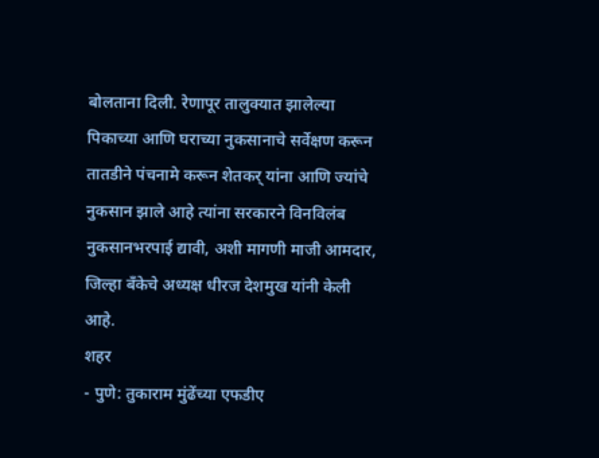बोलताना दिली. रेणापूर तालुक्यात झालेल्या पिकाच्या आणि घराच्या नुकसानाचे सर्वेक्षण करून तातडीने पंचनामे करून शेतकर् यांना आणि ज्यांचे नुकसान झाले आहे त्यांना सरकारने विनविलंब नुकसानभरपाई द्यावी, अशी मागणी माजी आमदार, जिल्हा बँकेचे अध्यक्ष धीरज देशमुख यांनी केली आहे.
शहर
- पुणे: तुकाराम मुंढेंच्या एफडीए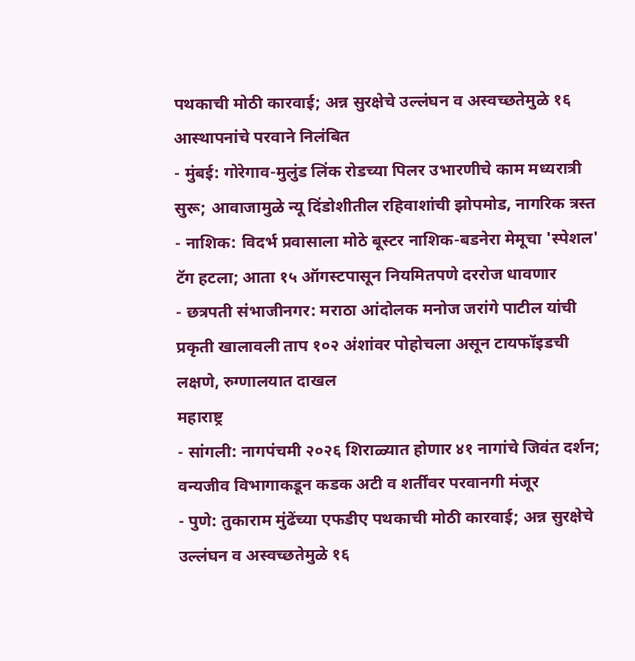पथकाची मोठी कारवाई; अन्न सुरक्षेचे उल्लंघन व अस्वच्छतेमुळे १६ आस्थापनांचे परवाने निलंबित
- मुंबई: गोरेगाव-मुलुंड लिंक रोडच्या पिलर उभारणीचे काम मध्यरात्री सुरू; आवाजामुळे न्यू दिंडोशीतील रहिवाशांची झोपमोड, नागरिक त्रस्त
- नाशिक: विदर्भ प्रवासाला मोठे बूस्टर नाशिक-बडनेरा मेमूचा 'स्पेशल' टॅग हटला; आता १५ ऑगस्टपासून नियमितपणे दररोज धावणार
- छत्रपती संभाजीनगर: मराठा आंदोलक मनोज जरांगे पाटील यांची प्रकृती खालावली ताप १०२ अंशांवर पोहोचला असून टायफॉइडची लक्षणे, रुग्णालयात दाखल
महाराष्ट्र
- सांगली: नागपंचमी २०२६ शिराळ्यात होणार ४१ नागांचे जिवंत दर्शन; वन्यजीव विभागाकडून कडक अटी व शर्तींवर परवानगी मंजूर
- पुणे: तुकाराम मुंढेंच्या एफडीए पथकाची मोठी कारवाई; अन्न सुरक्षेचे उल्लंघन व अस्वच्छतेमुळे १६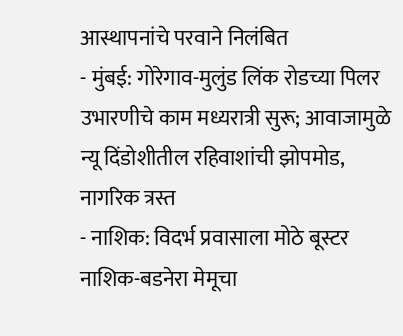आस्थापनांचे परवाने निलंबित
- मुंबई: गोरेगाव-मुलुंड लिंक रोडच्या पिलर उभारणीचे काम मध्यरात्री सुरू; आवाजामुळे न्यू दिंडोशीतील रहिवाशांची झोपमोड, नागरिक त्रस्त
- नाशिक: विदर्भ प्रवासाला मोठे बूस्टर नाशिक-बडनेरा मेमूचा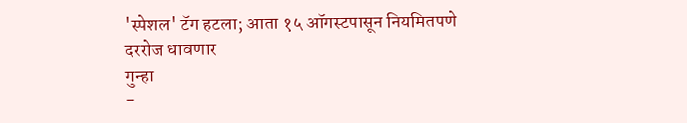'स्पेशल' टॅग हटला; आता १५ ऑगस्टपासून नियमितपणे दररोज धावणार
गुन्हा
-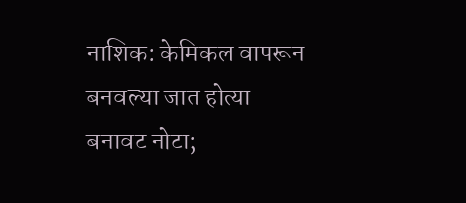नाशिक: केमिकल वापरून बनवल्या जात होत्या बनावट नोटा;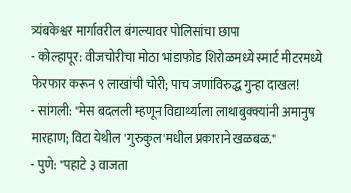त्र्यंबकेश्वर मार्गावरील बंगल्यावर पोलिसांचा छापा
- कोल्हापूर: वीजचोरीचा मोठा भांडाफोड शिरोळमध्ये स्मार्ट मीटरमध्ये फेरफार करून ९ लाखांची चोरी; पाच जणांविरुद्ध गुन्हा दाखल!
- सांगली: "मेस बदलली म्हणून विद्यार्थ्याला लाथाबुक्क्यांनी अमानुष मारहाण; विटा येथील 'गुरुकुल'मधील प्रकाराने खळबळ."
- पुणे: "पहाटे ३ वाजता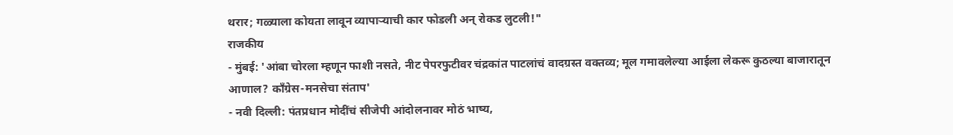थरार; गळ्याला कोयता लावून व्यापाऱ्याची कार फोडली अन् रोकड लुटली!"
राजकीय
- मुंबई: 'आंबा चोरला म्हणून फाशी नसते, नीट पेपरफुटीवर चंद्रकांत पाटलांचं वादग्रस्त वक्तव्य; मूल गमावलेल्या आईला लेकरू कुठल्या बाजारातून आणाल? काँग्रेस-मनसेचा संताप'
- नवी दिल्ली: पंतप्रधान मोदींचं सीजेपी आंदोलनावर मोठं भाष्य,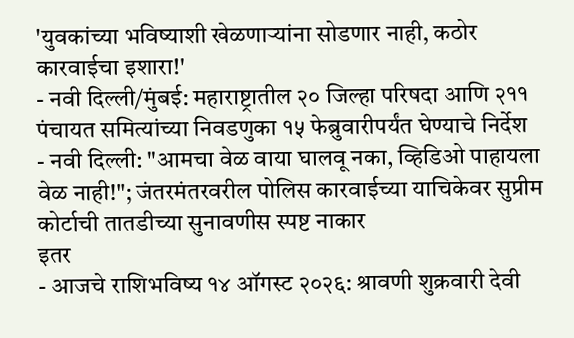'युवकांच्या भविष्याशी खेळणाऱ्यांना सोडणार नाही, कठोर कारवाईचा इशारा!'
- नवी दिल्ली/मुंबई: महाराष्ट्रातील २० जिल्हा परिषदा आणि २११ पंचायत समित्यांच्या निवडणुका १५ फेब्रुवारीपर्यंत घेण्याचे निर्देश
- नवी दिल्ली: "आमचा वेळ वाया घालवू नका, व्हिडिओ पाहायला वेळ नाही!"; जंतरमंतरवरील पोलिस कारवाईच्या याचिकेवर सुप्रीम कोर्टाची तातडीच्या सुनावणीस स्पष्ट नाकार
इतर
- आजचे राशिभविष्य १४ ऑगस्ट २०२६: श्रावणी शुक्रवारी देवी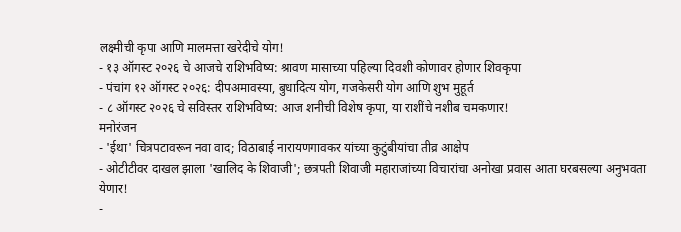लक्ष्मीची कृपा आणि मालमत्ता खरेदीचे योग!
- १३ ऑगस्ट २०२६ चे आजचे राशिभविष्य: श्रावण मासाच्या पहिल्या दिवशी कोणावर होणार शिवकृपा
- पंचांग १२ ऑगस्ट २०२६: दीपअमावस्या, बुधादित्य योग, गजकेसरी योग आणि शुभ मुहूर्त
- ८ ऑगस्ट २०२६ चे सविस्तर राशिभविष्य: आज शनीची विशेष कृपा, या राशींचे नशीब चमकणार!
मनोरंजन
- 'ईथा' चित्रपटावरून नवा वाद; विठाबाई नारायणगावकर यांच्या कुटुंबीयांचा तीव्र आक्षेप
- ओटीटीवर दाखल झाला 'खालिद के शिवाजी'; छत्रपती शिवाजी महाराजांच्या विचारांचा अनोखा प्रवास आता घरबसल्या अनुभवता येणार!
-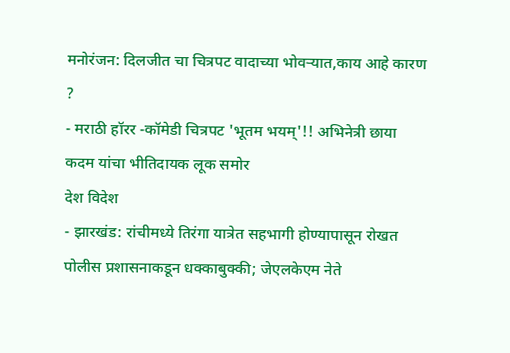मनोरंजन: दिलजीत चा चित्रपट वादाच्या भोवऱ्यात,काय आहे कारण ?
- मराठी हॉरर -कॉमेडी चित्रपट 'भूतम भयम्'!! अभिनेत्री छाया कदम यांचा भीतिदायक लूक समोर
देश विदेश
- झारखंड: रांचीमध्ये तिरंगा यात्रेत सहभागी होण्यापासून रोखत पोलीस प्रशासनाकडून धक्काबुक्की; जेएलकेएम नेते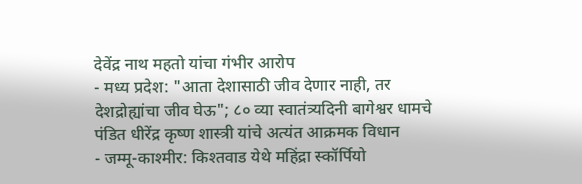देवेंद्र नाथ महतो यांचा गंभीर आरोप
- मध्य प्रदेश: "आता देशासाठी जीव देणार नाही, तर देशद्रोह्यांचा जीव घेऊ"; ८० व्या स्वातंत्र्यदिनी बागेश्वर धामचे पंडित धीरेंद्र कृष्ण शास्त्री यांचे अत्यंत आक्रमक विधान
- जम्मू-काश्मीर: किश्तवाड येथे महिंद्रा स्कॉर्पियो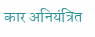कार अनियंत्रित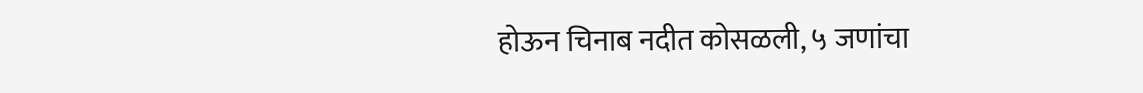होऊन चिनाब नदीत कोसळली, ५ जणांचा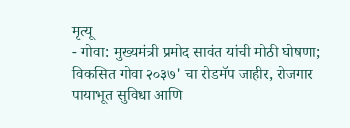मृत्यू
- गोवा: मुख्यमंत्री प्रमोद सावंत यांची मोठी घोषणा; विकसित गोवा २०३७' चा रोडमॅप जाहीर, रोजगार पायाभूत सुविधा आणि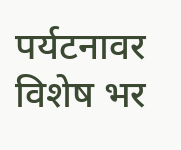पर्यटनावर विशेष भर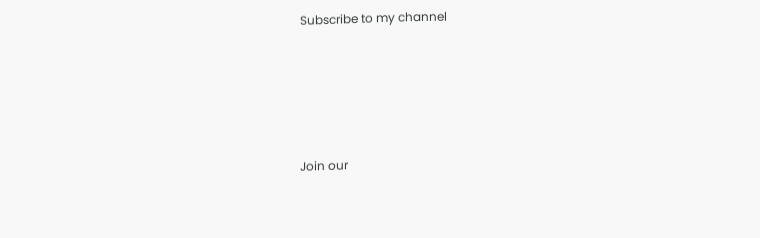Subscribe to my channel





Join our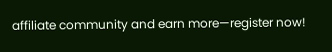affiliate community and earn more—register now!